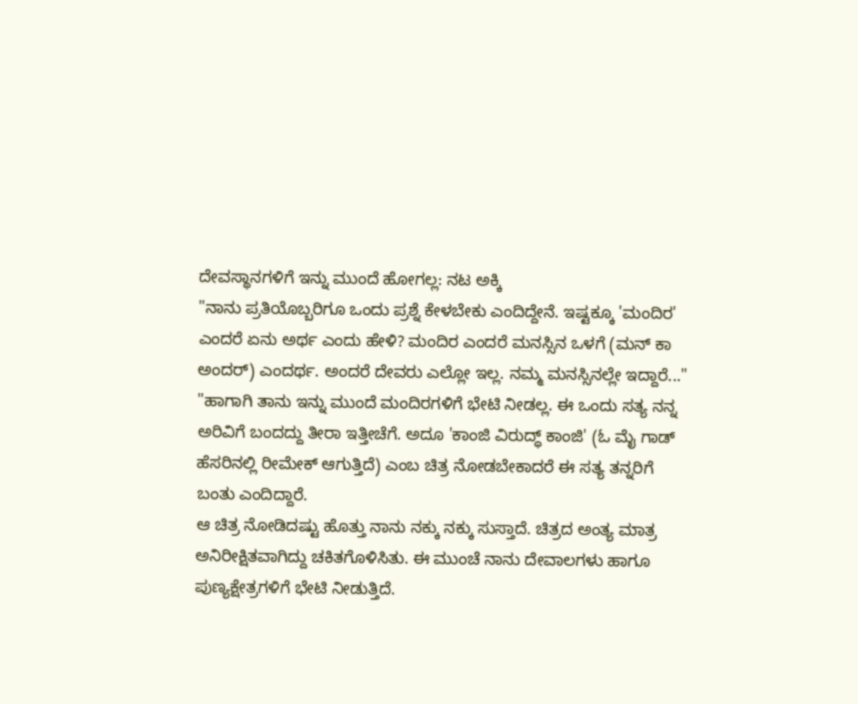ದೇವಸ್ಥಾನಗಳಿಗೆ ಇನ್ನು ಮುಂದೆ ಹೋಗಲ್ಲ: ನಟ ಅಕ್ಕಿ
"ನಾನು ಪ್ರತಿಯೊಬ್ಬರಿಗೂ ಒಂದು ಪ್ರಶ್ನೆ ಕೇಳಬೇಕು ಎಂದಿದ್ದೇನೆ. ಇಷ್ಟಕ್ಕೂ 'ಮಂದಿರ' ಎಂದರೆ ಏನು ಅರ್ಥ ಎಂದು ಹೇಳಿ? ಮಂದಿರ ಎಂದರೆ ಮನಸ್ಸಿನ ಒಳಗೆ (ಮನ್ ಕಾ ಅಂದರ್) ಎಂದರ್ಥ. ಅಂದರೆ ದೇವರು ಎಲ್ಲೋ ಇಲ್ಲ. ನಮ್ಮ ಮನಸ್ಸಿನಲ್ಲೇ ಇದ್ದಾರೆ..."
"ಹಾಗಾಗಿ ತಾನು ಇನ್ನು ಮುಂದೆ ಮಂದಿರಗಳಿಗೆ ಭೇಟಿ ನೀಡಲ್ಲ. ಈ ಒಂದು ಸತ್ಯ ನನ್ನ ಅರಿವಿಗೆ ಬಂದದ್ದು ತೀರಾ ಇತ್ತೀಚೆಗೆ. ಅದೂ 'ಕಾಂಜಿ ವಿರುದ್ಧ್ ಕಾಂಜಿ' (ಓ ಮೈ ಗಾಡ್ ಹೆಸರಿನಲ್ಲಿ ರೀಮೇಕ್ ಆಗುತ್ತಿದೆ) ಎಂಬ ಚಿತ್ರ ನೋಡಬೇಕಾದರೆ ಈ ಸತ್ಯ ತನ್ನರಿಗೆ ಬಂತು ಎಂದಿದ್ದಾರೆ.
ಆ ಚಿತ್ರ ನೋಡಿದಷ್ಟು ಹೊತ್ತು ನಾನು ನಕ್ಕು ನಕ್ಕು ಸುಸ್ತಾದೆ. ಚಿತ್ರದ ಅಂತ್ಯ ಮಾತ್ರ ಅನಿರೀಕ್ಷಿತವಾಗಿದ್ದು ಚಕಿತಗೊಳಿಸಿತು. ಈ ಮುಂಚೆ ನಾನು ದೇವಾಲಗಳು ಹಾಗೂ ಪುಣ್ಯಕ್ಷೇತ್ರಗಳಿಗೆ ಭೇಟಿ ನೀಡುತ್ತಿದೆ.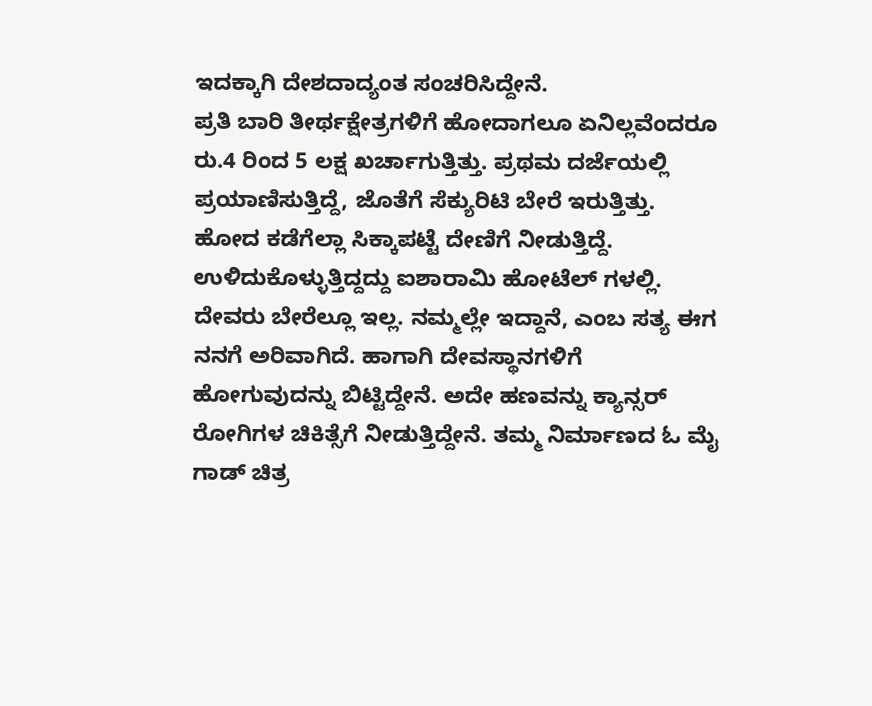ಇದಕ್ಕಾಗಿ ದೇಶದಾದ್ಯಂತ ಸಂಚರಿಸಿದ್ದೇನೆ.
ಪ್ರತಿ ಬಾರಿ ತೀರ್ಥಕ್ಷೇತ್ರಗಳಿಗೆ ಹೋದಾಗಲೂ ಏನಿಲ್ಲವೆಂದರೂ ರು.4 ರಿಂದ 5 ಲಕ್ಷ ಖರ್ಚಾಗುತ್ತಿತ್ತು. ಪ್ರಥಮ ದರ್ಜೆಯಲ್ಲಿ ಪ್ರಯಾಣಿಸುತ್ತಿದ್ದೆ, ಜೊತೆಗೆ ಸೆಕ್ಯುರಿಟಿ ಬೇರೆ ಇರುತ್ತಿತ್ತು. ಹೋದ ಕಡೆಗೆಲ್ಲಾ ಸಿಕ್ಕಾಪಟ್ಟೆ ದೇಣಿಗೆ ನೀಡುತ್ತಿದ್ದೆ. ಉಳಿದುಕೊಳ್ಳುತ್ತಿದ್ದದ್ದು ಐಶಾರಾಮಿ ಹೋಟೆಲ್ ಗಳಲ್ಲಿ.
ದೇವರು ಬೇರೆಲ್ಲೂ ಇಲ್ಲ. ನಮ್ಮಲ್ಲೇ ಇದ್ದಾನೆ, ಎಂಬ ಸತ್ಯ ಈಗ ನನಗೆ ಅರಿವಾಗಿದೆ. ಹಾಗಾಗಿ ದೇವಸ್ಥಾನಗಳಿಗೆ ಹೋಗುವುದನ್ನು ಬಿಟ್ಟಿದ್ದೇನೆ. ಅದೇ ಹಣವನ್ನು ಕ್ಯಾನ್ಸರ್ ರೋಗಿಗಳ ಚಿಕಿತ್ಸೆಗೆ ನೀಡುತ್ತಿದ್ದೇನೆ. ತಮ್ಮ ನಿರ್ಮಾಣದ ಓ ಮೈ ಗಾಡ್ ಚಿತ್ರ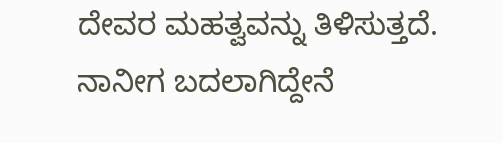ದೇವರ ಮಹತ್ವವನ್ನು ತಿಳಿಸುತ್ತದೆ. ನಾನೀಗ ಬದಲಾಗಿದ್ದೇನೆ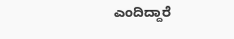ಎಂದಿದ್ದಾರೆ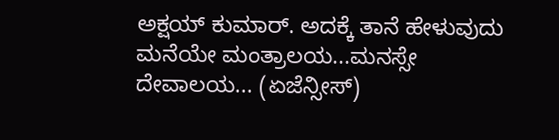ಅಕ್ಷಯ್ ಕುಮಾರ್. ಅದಕ್ಕೆ ತಾನೆ ಹೇಳುವುದು ಮನೆಯೇ ಮಂತ್ರಾಲಯ...ಮನಸ್ಸೇ ದೇವಾಲಯ... (ಏಜೆನ್ಸೀಸ್)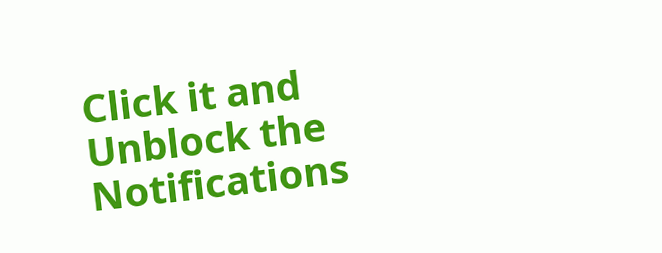Click it and Unblock the Notifications